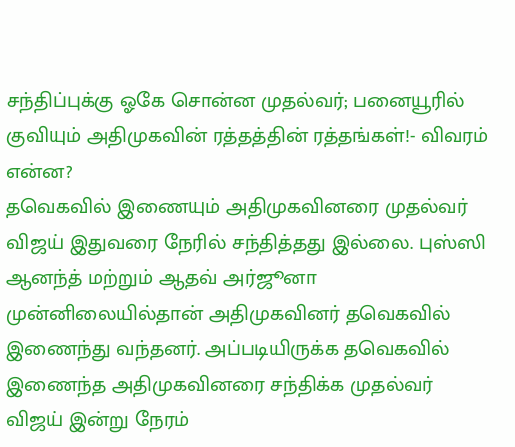சந்திப்புக்கு ஓகே சொன்ன முதல்வர்; பனையூரில் குவியும் அதிமுகவின் ரத்தத்தின் ரத்தங்கள்!- விவரம் என்ன?
தவெகவில் இணையும் அதிமுகவினரை முதல்வர் விஜய் இதுவரை நேரில் சந்தித்தது இல்லை. புஸ்ஸி ஆனந்த் மற்றும் ஆதவ் அர்ஜூனா முன்னிலையில்தான் அதிமுகவினர் தவெகவில் இணைந்து வந்தனர். அப்படியிருக்க தவெகவில் இணைந்த அதிமுகவினரை சந்திக்க முதல்வர் விஜய் இன்று நேரம்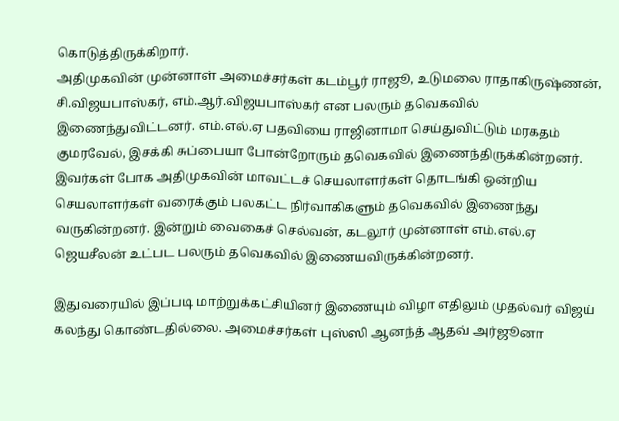கொடுத்திருக்கிறார்.
அதிமுகவின் முன்னாள் அமைச்சர்கள் கடம்பூர் ராஜூ, உடுமலை ராதாகிருஷ்ணன், சி.விஜயபாஸ்கர், எம்.ஆர்.விஜயபாஸ்கர் என பலரும் தவெகவில் இணைந்துவிட்டனர். எம்.எல்.ஏ பதவியை ராஜினாமா செய்துவிட்டும் மரகதம் குமரவேல், இசக்கி சுப்பையா போன்றோரும் தவெகவில் இணைந்திருக்கின்றனர்.
இவர்கள் போக அதிமுகவின் மாவட்டச் செயலாளர்கள் தொடங்கி ஒன்றிய செயலாளர்கள் வரைக்கும் பலகட்ட நிர்வாகிகளும் தவெகவில் இணைந்து வருகின்றனர். இன்றும் வைகைச் செல்வன், கடலூர் முன்னாள் எம்.எல்.ஏ ஜெயசீலன் உட்பட பலரும் தவெகவில் இணையவிருக்கின்றனர்.

இதுவரையில் இப்படி மாற்றுக்கட்சியினர் இணையும் விழா எதிலும் முதல்வர் விஜய் கலந்து கொண்டதில்லை. அமைச்சர்கள் புஸ்ஸி ஆனந்த் ஆதவ் அர்ஜூனா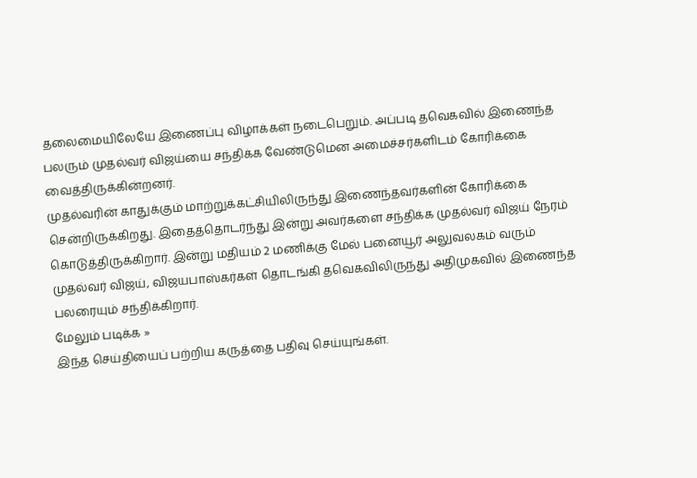தலைமையிலேயே இணைப்பு விழாக்கள் நடைபெறும். அப்படி தவெகவில் இணைந்த பலரும் முதல்வர் விஜய்யை சந்திக்க வேண்டுமென அமைச்சர்களிடம் கோரிக்கை வைத்திருக்கின்றனர்.
முதல்வரின் காதுக்கும் மாற்றுக்கட்சியிலிருந்து இணைந்தவர்களின் கோரிக்கை சென்றிருக்கிறது. இதைத்தொடர்ந்து இன்று அவர்களை சந்திக்க முதல்வர் விஜய் நேரம் கொடுத்திருக்கிறார். இன்று மதியம் 2 மணிக்கு மேல் பனையூர் அலுவலகம் வரும் முதல்வர் விஜய், விஜயபாஸ்கர்கள் தொடங்கி தவெகவிலிருந்து அதிமுகவில் இணைந்த பலரையும் சந்திக்கிறார்.
மேலும் படிக்க »
இந்த செய்தியைப் பற்றிய கருத்தை பதிவு செய்யுங்கள்.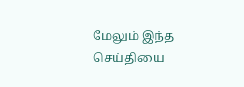மேலும் இந்த செய்தியை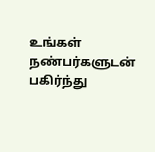உங்கள் நண்பர்களுடன் பகிர்ந்து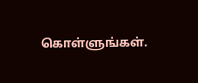கொள்ளுங்கள்.